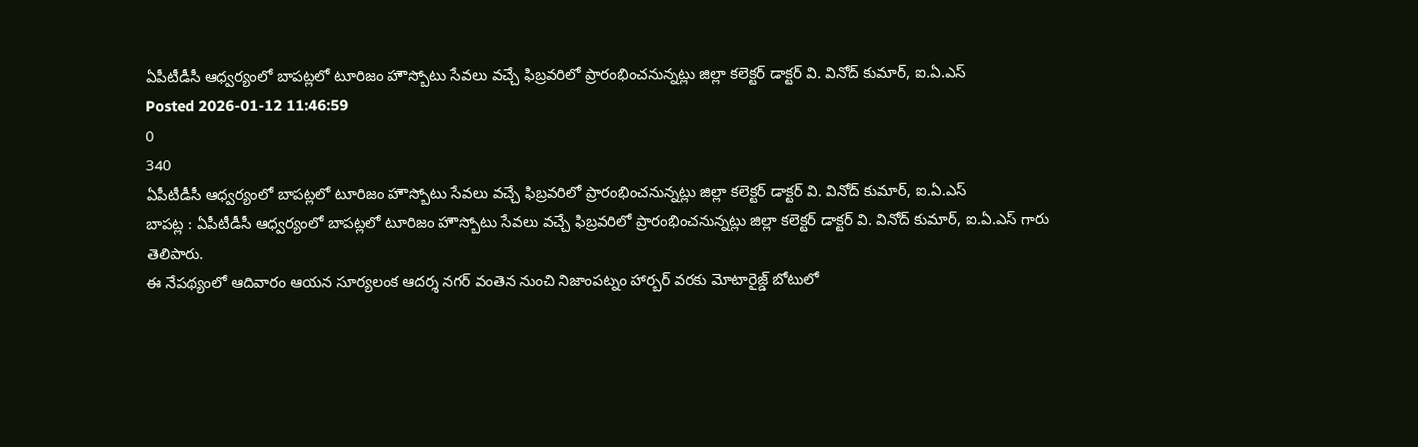ఏపీటీడీసీ ఆధ్వర్యంలో బాపట్లలో టూరిజం హౌస్బోటు సేవలు వచ్చే ఫిబ్రవరిలో ప్రారంభించనున్నట్లు జిల్లా కలెక్టర్ డాక్టర్ వి. వినోద్ కుమార్, ఐ.ఏ.ఎస్
Posted 2026-01-12 11:46:59
0
340
ఏపీటీడీసీ ఆధ్వర్యంలో బాపట్లలో టూరిజం హౌస్బోటు సేవలు వచ్చే ఫిబ్రవరిలో ప్రారంభించనున్నట్లు జిల్లా కలెక్టర్ డాక్టర్ వి. వినోద్ కుమార్, ఐ.ఏ.ఎస్
బాపట్ల : ఏపీటీడీసీ ఆధ్వర్యంలో బాపట్లలో టూరిజం హౌస్బోటు సేవలు వచ్చే ఫిబ్రవరిలో ప్రారంభించనున్నట్లు జిల్లా కలెక్టర్ డాక్టర్ వి. వినోద్ కుమార్, ఐ.ఏ.ఎస్ గారు తెలిపారు.
ఈ నేపథ్యంలో ఆదివారం ఆయన సూర్యలంక ఆదర్శ నగర్ వంతెన నుంచి నిజాంపట్నం హార్బర్ వరకు మోటారైజ్డ్ బోటులో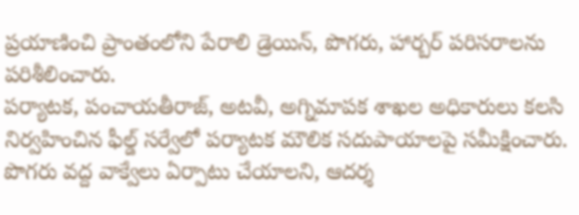ప్రయాణించి ప్రాంతంలోని పేరాలి డ్రెయిన్, పొగరు, హార్బర్ పరిసరాలను పరిశీలించారు.
పర్యాటక, పంచాయతీరాజ్, అటవీ, అగ్నిమాపక శాఖల అధికారులు కలసి నిర్వహించిన ఫీల్డ్ సర్వేలో పర్యాటక మౌలిక సదుపాయాలపై సమీక్షించారు.
పొగరు వద్ద వాక్వేలు ఏర్పాటు చేయాలని, ఆదర్శ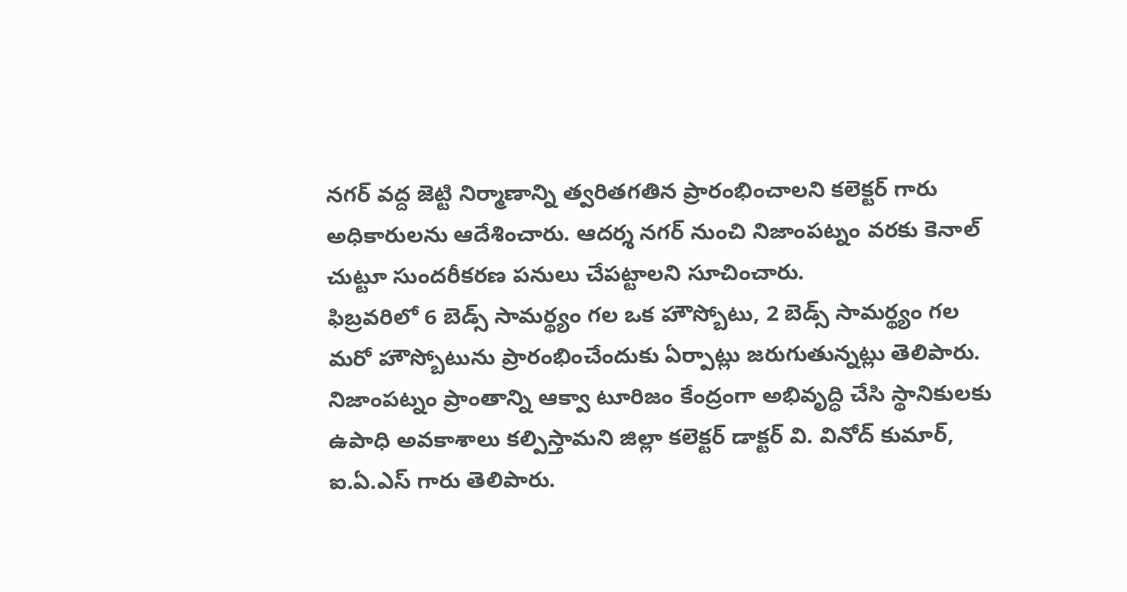నగర్ వద్ద జెట్టి నిర్మాణాన్ని త్వరితగతిన ప్రారంభించాలని కలెక్టర్ గారు అధికారులను ఆదేశించారు. ఆదర్శ నగర్ నుంచి నిజాంపట్నం వరకు కెనాల్ చుట్టూ సుందరీకరణ పనులు చేపట్టాలని సూచించారు.
ఫిబ్రవరిలో 6 బెడ్స్ సామర్థ్యం గల ఒక హౌస్బోటు, 2 బెడ్స్ సామర్థ్యం గల మరో హౌస్బోటును ప్రారంభించేందుకు ఏర్పాట్లు జరుగుతున్నట్లు తెలిపారు.
నిజాంపట్నం ప్రాంతాన్ని ఆక్వా టూరిజం కేంద్రంగా అభివృద్ధి చేసి స్థానికులకు ఉపాధి అవకాశాలు కల్పిస్తామని జిల్లా కలెక్టర్ డాక్టర్ వి. వినోద్ కుమార్, ఐ.ఏ.ఎస్ గారు తెలిపారు.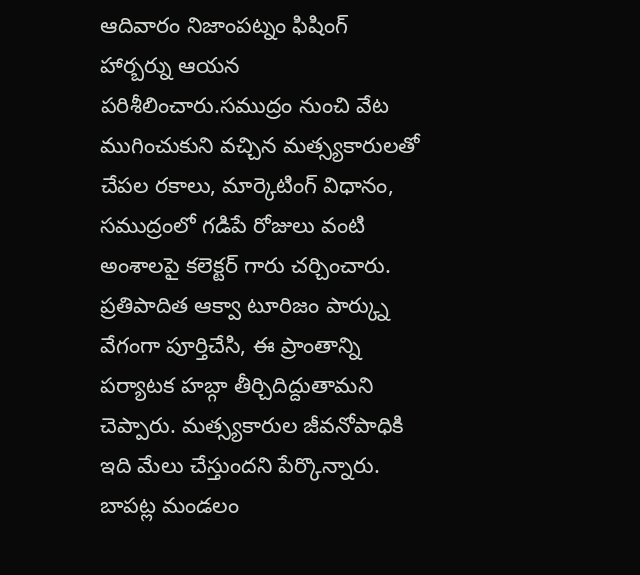ఆదివారం నిజాంపట్నం ఫిషింగ్ హార్బర్ను ఆయన పరిశీలించారు.సముద్రం నుంచి వేట ముగించుకుని వచ్చిన మత్స్యకారులతో చేపల రకాలు, మార్కెటింగ్ విధానం, సముద్రంలో గడిపే రోజులు వంటి అంశాలపై కలెక్టర్ గారు చర్చించారు.
ప్రతిపాదిత ఆక్వా టూరిజం పార్క్ను వేగంగా పూర్తిచేసి, ఈ ప్రాంతాన్ని పర్యాటక హబ్గా తీర్చిదిద్దుతామని చెప్పారు. మత్స్యకారుల జీవనోపాధికి ఇది మేలు చేస్తుందని పేర్కొన్నారు.
బాపట్ల మండలం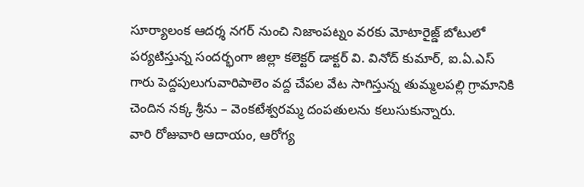సూర్యాలంక ఆదర్శ నగర్ నుంచి నిజాంపట్నం వరకు మోటారైజ్డ్ బోటులో పర్యటిస్తున్న సందర్భంగా జిల్లా కలెక్టర్ డాక్టర్ వి. వినోద్ కుమార్, ఐ.ఏ.ఎస్ గారు పెద్దపులుగువారిపాలెం వద్ద చేపల వేట సాగిస్తున్న తుమ్మలపల్లి గ్రామానికి చెందిన నక్క శ్రీను – వెంకటేశ్వరమ్మ దంపతులను కలుసుకున్నారు.
వారి రోజువారి ఆదాయం, ఆరోగ్య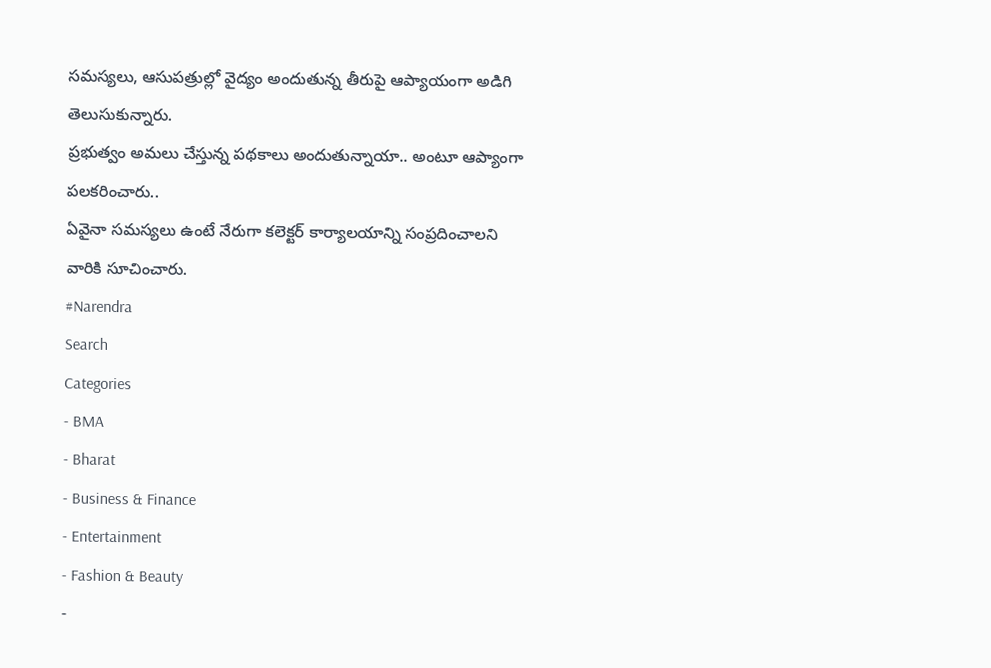సమస్యలు, ఆసుపత్రుల్లో వైద్యం అందుతున్న తీరుపై ఆప్యాయంగా అడిగి తెలుసుకున్నారు.
ప్రభుత్వం అమలు చేస్తున్న పథకాలు అందుతున్నాయా.. అంటూ ఆప్యాంగా పలకరించారు..
ఏవైనా సమస్యలు ఉంటే నేరుగా కలెక్టర్ కార్యాలయాన్ని సంప్రదించాలని వారికి సూచించారు.
#Narendra
Search
Categories
- BMA
- Bharat
- Business & Finance
- Entertainment
- Fashion & Beauty
-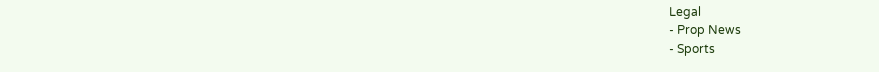Legal
- Prop News
- Sports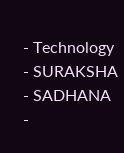- Technology
- SURAKSHA
- SADHANA
-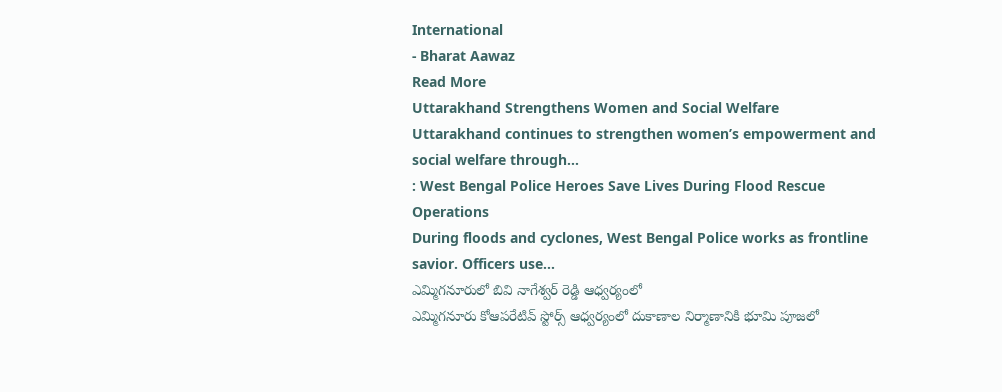International
- Bharat Aawaz
Read More
Uttarakhand Strengthens Women and Social Welfare
Uttarakhand continues to strengthen women’s empowerment and social welfare through...
: West Bengal Police Heroes Save Lives During Flood Rescue Operations
During floods and cyclones, West Bengal Police works as frontline savior. Officers use...
ఎమ్మిగనూరులో బివి నాగేశ్వర్ రెడ్డి ఆధ్వర్యంలో
ఎమ్మిగనూరు కోఆపరేటివ్ స్టోర్స్ ఆధ్వర్యంలో దుకాణాల నిర్మాణానికి భూమి పూజలో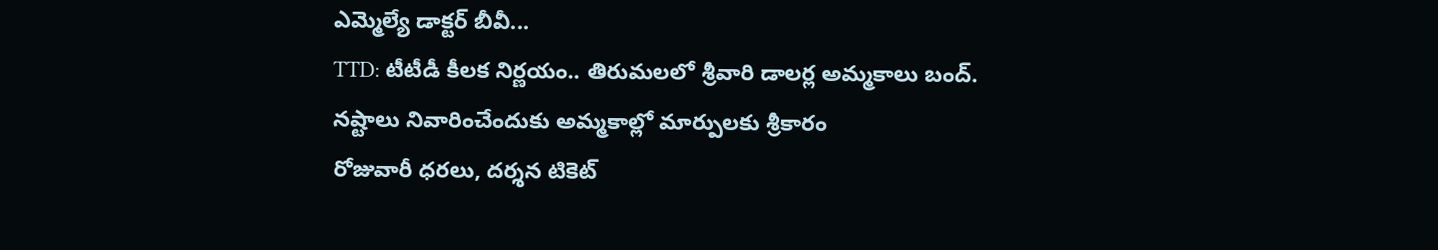ఎమ్మెల్యే డాక్టర్ బీవీ...
TTD: టీటీడీ కీలక నిర్ణయం.. తిరుమలలో శ్రీవారి డాలర్ల అమ్మకాలు బంద్.
నష్టాలు నివారించేందుకు అమ్మకాల్లో మార్పులకు శ్రీకారం
రోజువారీ ధరలు, దర్శన టికెట్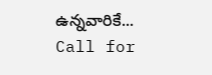ఉన్నవారికే...
Call for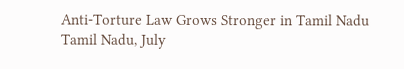Anti-Torture Law Grows Stronger in Tamil Nadu
Tamil Nadu, July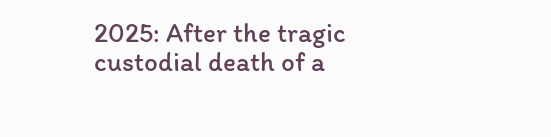2025: After the tragic custodial death of a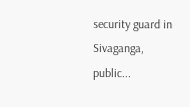security guard in Sivaganga, public...